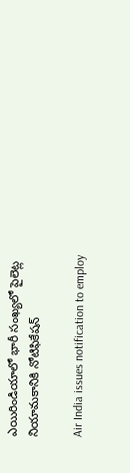ఎయిరిండియాలో భారీ సంఖ్యలో పైలెట్ల నియామకానికి నోటిఫికేషన్

Air India issues notification to employ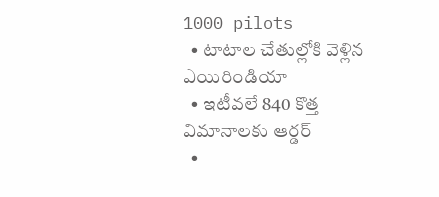1000 pilots
  • టాటాల చేతుల్లోకి వెళ్లిన ఎయిరిండియా
  • ఇటీవలే 840 కొత్త విమానాలకు ఆర్డర్
  •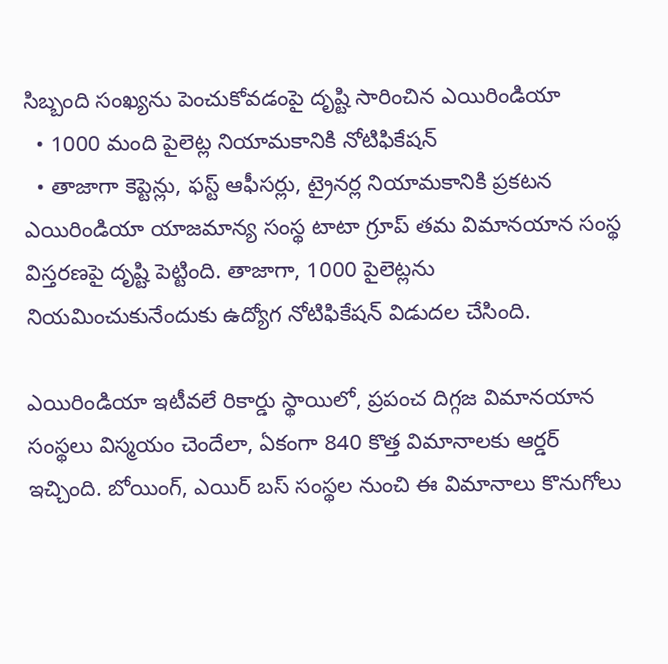సిబ్బంది సంఖ్యను పెంచుకోవడంపై దృష్టి సారించిన ఎయిరిండియా
  • 1000 మంది పైలెట్ల నియామకానికి నోటిఫికేషన్
  • తాజాగా కెప్టెన్లు, ఫస్ట్ ఆఫీసర్లు, ట్రైనర్ల నియామకానికి ప్రకటన
ఎయిరిండియా యాజమాన్య సంస్థ టాటా గ్రూప్ తమ విమానయాన సంస్థ విస్తరణపై దృష్టి పెట్టింది. తాజాగా, 1000 పైలెట్లను నియమించుకునేందుకు ఉద్యోగ నోటిఫికేషన్ విడుదల చేసింది.

ఎయిరిండియా ఇటీవలే రికార్డు స్థాయిలో, ప్రపంచ దిగ్గజ విమానయాన సంస్థలు విస్మయం చెందేలా, ఏకంగా 840 కొత్త విమానాలకు ఆర్డర్ ఇచ్చింది. బోయింగ్, ఎయిర్ బస్ సంస్థల నుంచి ఈ విమానాలు కొనుగోలు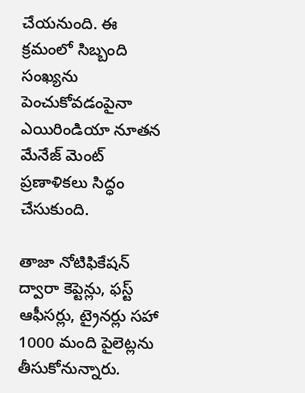చేయనుంది. ఈ క్రమంలో సిబ్బంది సంఖ్యను పెంచుకోవడంపైనా ఎయిరిండియా నూతన మేనేజ్ మెంట్ ప్రణాళికలు సిద్ధం చేసుకుంది.

తాజా నోటిఫికేషన్ ద్వారా కెప్టెన్లు, ఫస్ట్ ఆఫీసర్లు, ట్రైనర్లు సహా 1000 మంది పైలెట్లను తీసుకోనున్నారు.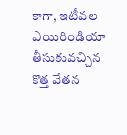కాగా, ఇటీవల ఎయిరిండియా తీసుకువచ్చిన కొత్త వేతన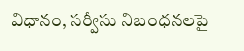విధానం, సర్వీసు నిబంధనలపై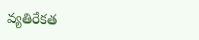వ్యతిరేకత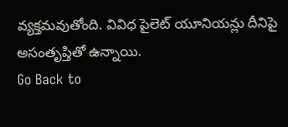వ్యక్తమవుతోంది. వివిధ పైలెట్ యూనియన్లు దీనిపై అసంతృప్తితో ఉన్నాయి.
Go Back to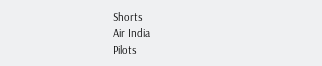Shorts
Air India
Pilots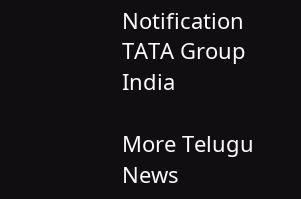Notification
TATA Group
India

More Telugu News